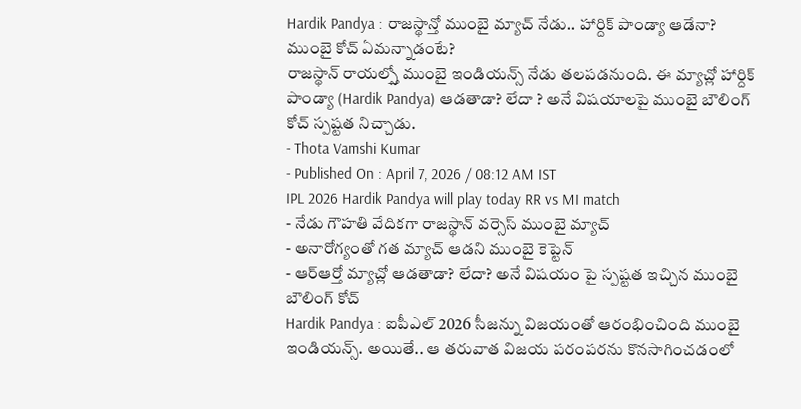Hardik Pandya : రాజస్థాన్తో ముంబై మ్యాచ్ నేడు.. హార్దిక్ పాండ్యా ఆడేనా? ముంబై కోచ్ ఏమన్నాడంటే?
రాజస్థాన్ రాయల్స్తో ముంబై ఇండియన్స్ నేడు తలపడనుంది. ఈ మ్యాచ్లో హార్దిక్ పాండ్యా (Hardik Pandya) ఆడతాడా? లేదా ? అనే విషయాలపై ముంబై బౌలింగ్ కోచ్ స్పష్టత నిచ్చాడు.
- Thota Vamshi Kumar
- Published On : April 7, 2026 / 08:12 AM IST
IPL 2026 Hardik Pandya will play today RR vs MI match
- నేడు గౌహతి వేదికగా రాజస్థాన్ వర్సెస్ ముంబై మ్యాచ్
- అనారోగ్యంతో గత మ్యాచ్ ఆడని ముంబై కెప్టెన్
- ఆర్ఆర్తో మ్యాచ్లో ఆడతాడా? లేదా? అనే విషయం పై స్పష్టత ఇచ్చిన ముంబై బౌలింగ్ కోచ్
Hardik Pandya : ఐపీఎల్ 2026 సీజన్ను విజయంతో ఆరంభించింది ముంబై ఇండియన్స్. అయితే.. ఆ తరువాత విజయ పరంపరను కొనసాగించడంలో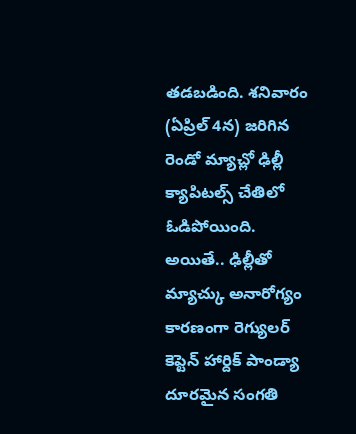తడబడింది. శనివారం (ఏప్రిల్ 4న) జరిగిన రెండో మ్యాచ్లో ఢిల్లీ క్యాపిటల్స్ చేతిలో ఓడిపోయింది. అయితే.. ఢిల్లీతో మ్యాచ్కు అనారోగ్యం కారణంగా రెగ్యులర్ కెప్టెన్ హార్దిక్ పాండ్యా దూరమైన సంగతి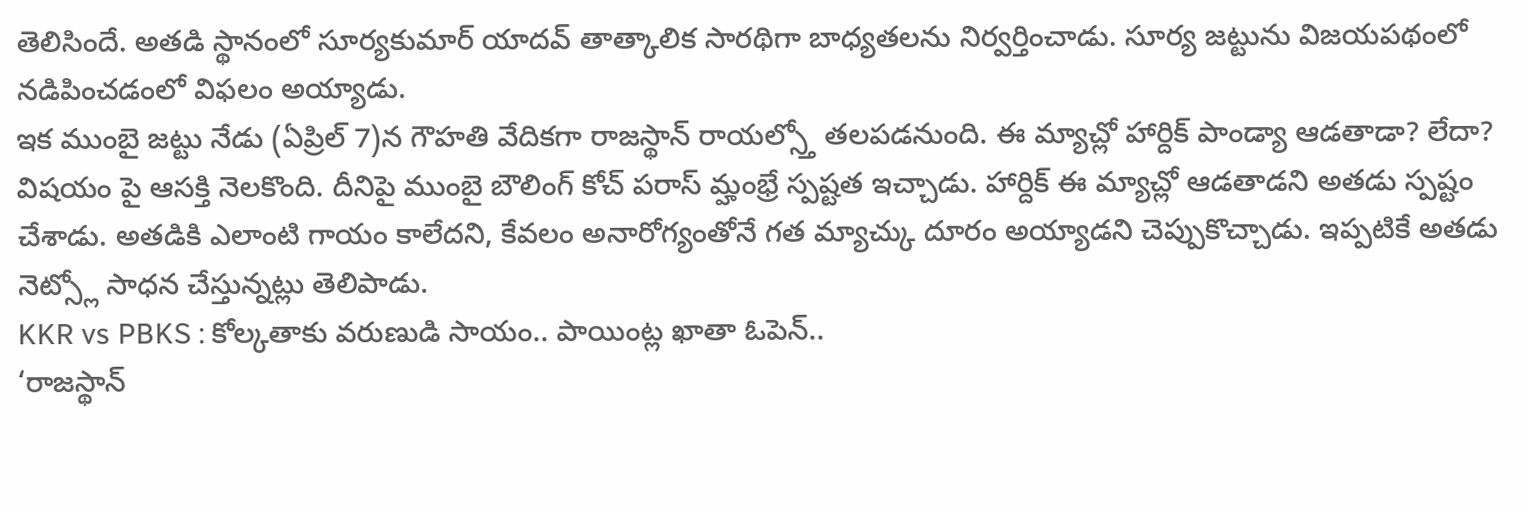తెలిసిందే. అతడి స్థానంలో సూర్యకుమార్ యాదవ్ తాత్కాలిక సారథిగా బాధ్యతలను నిర్వర్తించాడు. సూర్య జట్టును విజయపథంలో నడిపించడంలో విఫలం అయ్యాడు.
ఇక ముంబై జట్టు నేడు (ఏప్రిల్ 7)న గౌహతి వేదికగా రాజస్థాన్ రాయల్స్తో తలపడనుంది. ఈ మ్యాచ్లో హార్దిక్ పాండ్యా ఆడతాడా? లేదా? విషయం పై ఆసక్తి నెలకొంది. దీనిపై ముంబై బౌలింగ్ కోచ్ పరాస్ మ్హంభ్రే స్పష్టత ఇచ్చాడు. హార్దిక్ ఈ మ్యాచ్లో ఆడతాడని అతడు స్పష్టం చేశాడు. అతడికి ఎలాంటి గాయం కాలేదని, కేవలం అనారోగ్యంతోనే గత మ్యాచ్కు దూరం అయ్యాడని చెప్పుకొచ్చాడు. ఇప్పటికే అతడు నెట్స్లో సాధన చేస్తున్నట్లు తెలిపాడు.
KKR vs PBKS : కోల్కతాకు వరుణుడి సాయం.. పాయింట్ల ఖాతా ఓపెన్..
‘రాజస్థాన్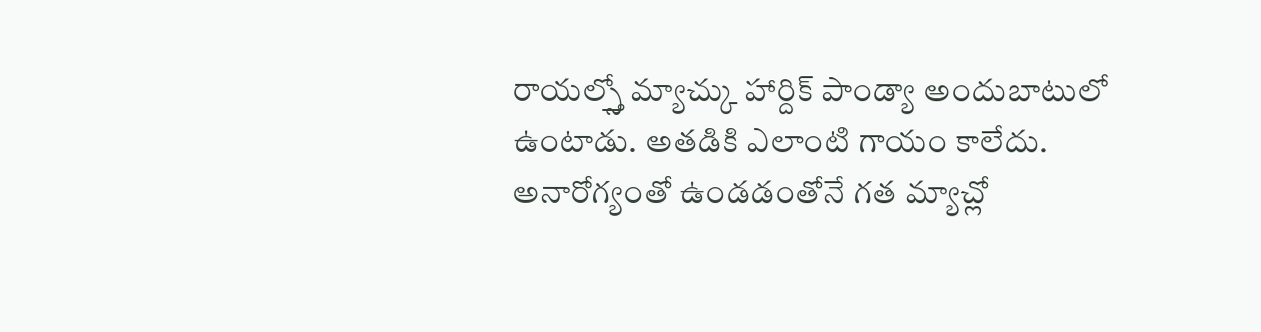రాయల్స్తో మ్యాచ్కు హార్దిక్ పాండ్యా అందుబాటులో ఉంటాడు. అతడికి ఎలాంటి గాయం కాలేదు. అనారోగ్యంతో ఉండడంతోనే గత మ్యాచ్లో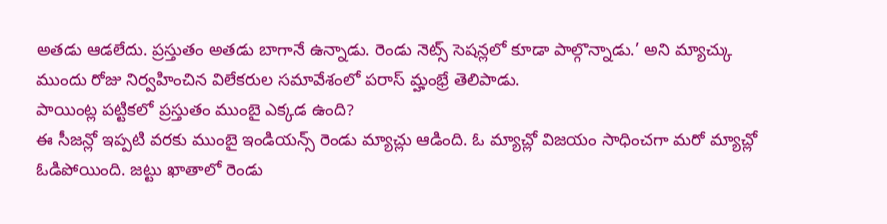అతడు ఆడలేదు. ప్రస్తుతం అతడు బాగానే ఉన్నాడు. రెండు నెట్స్ సెషన్లలో కూడా పాల్గొన్నాడు.’ అని మ్యాచ్కు ముందు రోజు నిర్వహించిన విలేకరుల సమావేశంలో పరాస్ మ్హంభ్రే తెలిపాడు.
పాయింట్ల పట్టికలో ప్రస్తుతం ముంబై ఎక్కడ ఉంది?
ఈ సీజన్లో ఇప్పటి వరకు ముంబై ఇండియన్స్ రెండు మ్యాచ్లు ఆడింది. ఓ మ్యాచ్లో విజయం సాధించగా మరో మ్యాచ్లో ఓడిపోయింది. జట్టు ఖాతాలో రెండు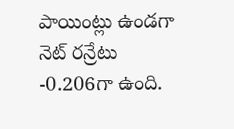పాయింట్లు ఉండగా నెట్ రన్రేటు -0.206గా ఉంది.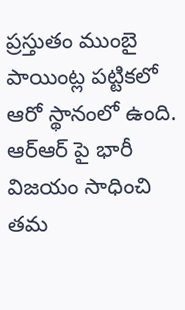ప్రస్తుతం ముంబై పాయింట్ల పట్టికలో ఆరో స్థానంలో ఉంది. ఆర్ఆర్ పై భారీ విజయం సాధించి తమ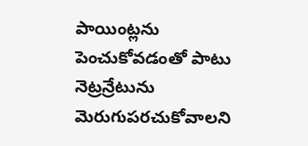పాయింట్లను పెంచుకోవడంతో పాటు నెట్రన్రేటును మెరుగుపరచుకోవాలని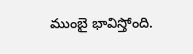ముంబై భావిస్తోంది.